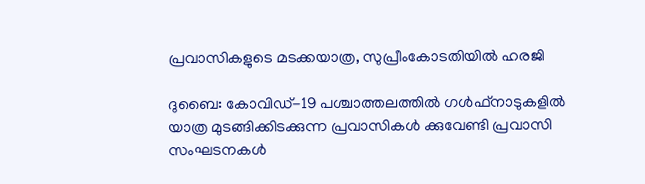പ്രവാസികളുടെ മടക്കയാത്ര, സുപ്രീംകോടതിയിൽ ഹരജി

ദുബൈ: കോവിഡ്-19 പശ്ചാത്തലത്തിൽ ഗൾഫ്നാടുകളിൽ യാത്ര മുടങ്ങിക്കിടക്കുന്ന പ്രവാസികൾ ക്കുവേണ്ടി പ്രവാസി സംഘടനകൾ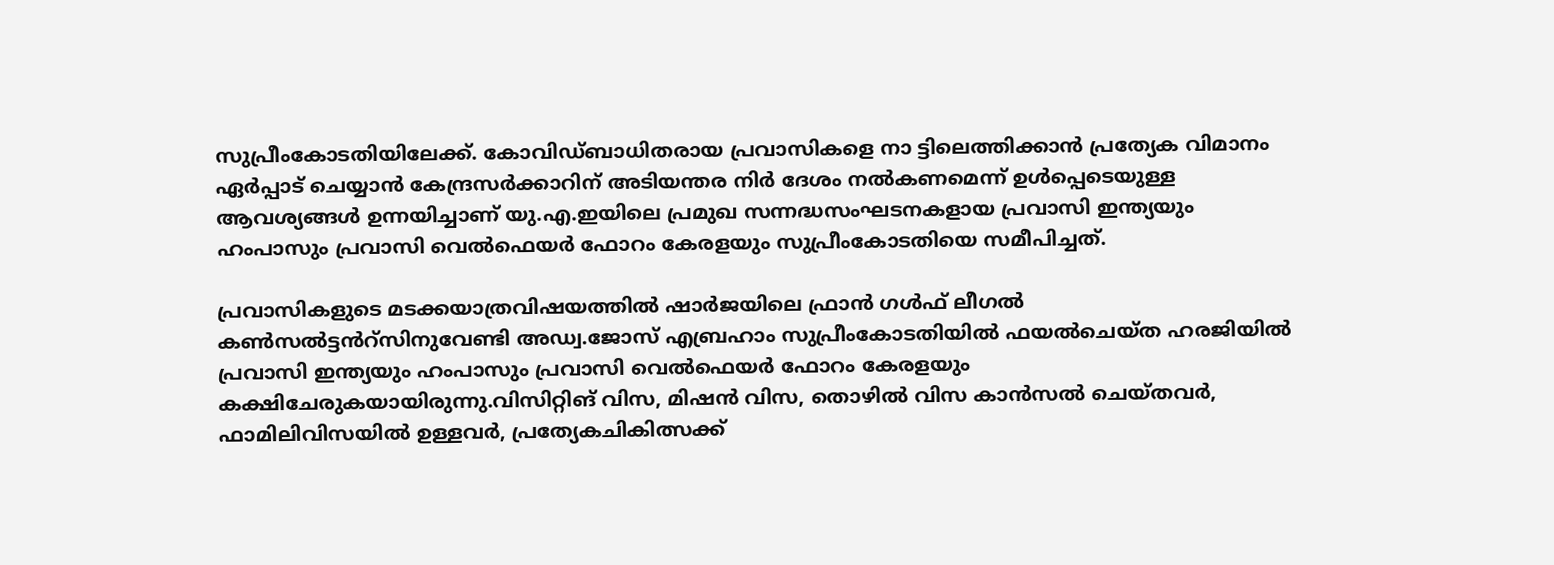സുപ്രീംകോടതിയിലേക്ക്. കോവിഡ്ബാധിതരായ പ്രവാസികളെ നാ ട്ടിലെത്തിക്കാൻ പ്രത്യേക വിമാനം ഏർപ്പാട് ചെയ്യാൻ കേന്ദ്രസർക്കാറിന് അടിയന്തര നിർ ദേശം നൽകണമെന്ന് ഉൾപ്പെടെയുള്ള ആവശ്യങ്ങൾ ഉന്നയിച്ചാണ് യു.എ.ഇയിലെ പ്രമുഖ സന്നദ്ധസംഘടനകളായ പ്രവാസി ഇന്ത്യയും ഹംപാസും പ്രവാസി വെൽഫെയർ ഫോറം കേരളയും സുപ്രീംകോടതിയെ സമീപിച്ചത്.

പ്രവാസികളുടെ മടക്കയാത്രവിഷയത്തിൽ ഷാർജയിലെ ഫ്രാൻ ഗൾഫ് ലീഗൽ കൺസൽട്ടൻറ്സിനുവേണ്ടി അഡ്വ.ജോസ് എബ്രഹാം സുപ്രീംകോടതിയിൽ ഫയൽചെയ്ത ഹരജിയിൽ പ്രവാസി ഇന്ത്യയും ഹംപാസും പ്രവാസി വെൽഫെയർ ഫോറം കേരളയും കക്ഷിചേരുകയായിരുന്നു.വിസിറ്റിങ് വിസ, മിഷൻ വിസ, തൊഴിൽ വിസ കാൻസൽ ചെയ്തവർ, ഫാമിലിവിസയിൽ ഉള്ളവർ, പ്രത്യേകചികിത്സക്ക്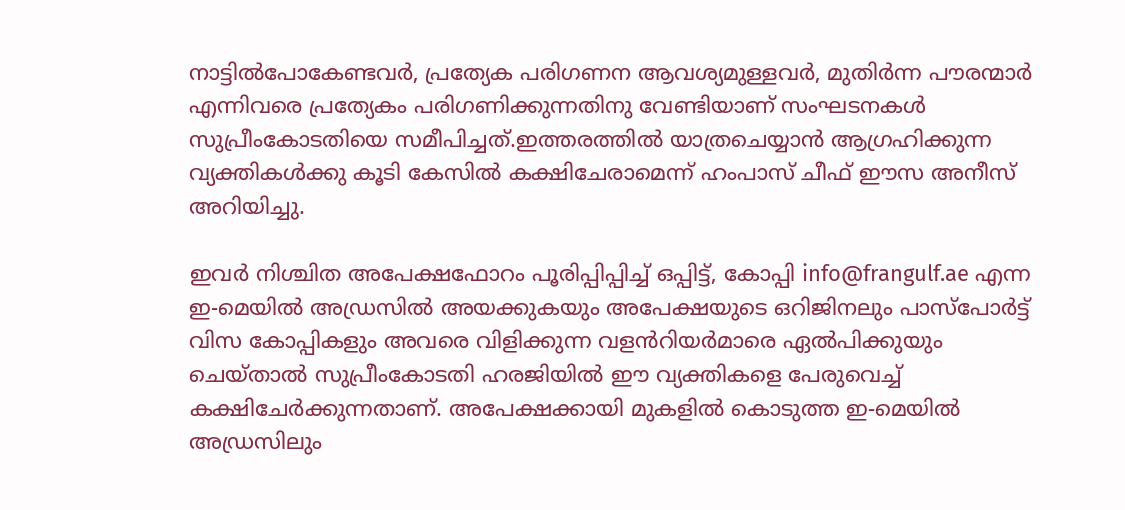നാട്ടിൽപോകേണ്ടവർ, പ്രത്യേക പരിഗണന ആവശ്യമുള്ളവർ, മുതിർന്ന പൗരന്മാർ എന്നിവരെ പ്രത്യേകം പരിഗണിക്കുന്നതിനു വേണ്ടിയാണ്‌ സംഘടനകൾ സുപ്രീംകോടതിയെ സമീപിച്ചത്.ഇത്തരത്തിൽ യാത്രചെയ്യാൻ ആഗ്രഹിക്കുന്ന വ്യക്തികൾക്കു കൂടി കേസിൽ കക്ഷിചേരാമെന്ന് ഹംപാസ് ചീഫ് ഈസ അനീസ് അറിയിച്ചു.

ഇവർ നിശ്ചിത അപേക്ഷഫോറം പൂരിപ്പിപ്പിച്ച് ഒപ്പിട്ട്, കോപ്പി info@frangulf.ae എന്ന ഇ-മെയിൽ അഡ്രസിൽ അയക്കുകയും അപേക്ഷയുടെ ഒറിജിനലും പാസ്പോർട്ട്‌ വിസ കോപ്പികളും അവരെ വിളിക്കുന്ന വളൻറിയർമാരെ ഏൽപിക്കുയും ചെയ്താൽ സുപ്രീംകോടതി ഹരജിയിൽ ഈ വ്യക്തികളെ പേരുവെച്ച് കക്ഷിചേർക്കുന്നതാണ്. അപേക്ഷക്കായി മുകളിൽ കൊടുത്ത ഇ-മെയിൽ അഡ്രസിലും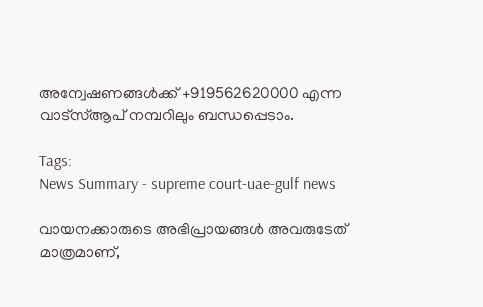അന്വേഷണങ്ങൾക്ക് +919562620000 എന്ന വാട്സ്ആപ് നമ്പറിലും ബന്ധപ്പെടാം.

Tags:
News Summary - supreme court-uae-gulf news

വായനക്കാരുടെ അഭിപ്രായങ്ങള്‍ അവരുടേത് മാത്രമാണ്,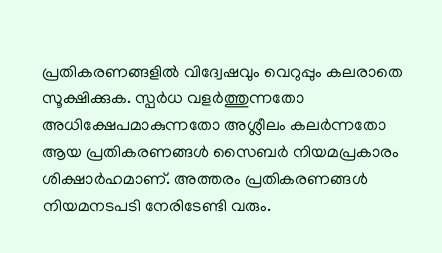പ്രതികരണങ്ങളിൽ വിദ്വേഷവും വെറുപ്പും കലരാതെ സൂക്ഷിക്കുക. സ്പർധ വളർത്തുന്നതോ അധിക്ഷേപമാകുന്നതോ അശ്ലീലം കലർന്നതോ ആയ പ്രതികരണങ്ങൾ സൈബർ നിയമപ്രകാരം ശിക്ഷാർഹമാണ്. അത്തരം പ്രതികരണങ്ങൾ നിയമനടപടി നേരിടേണ്ടി വരും.